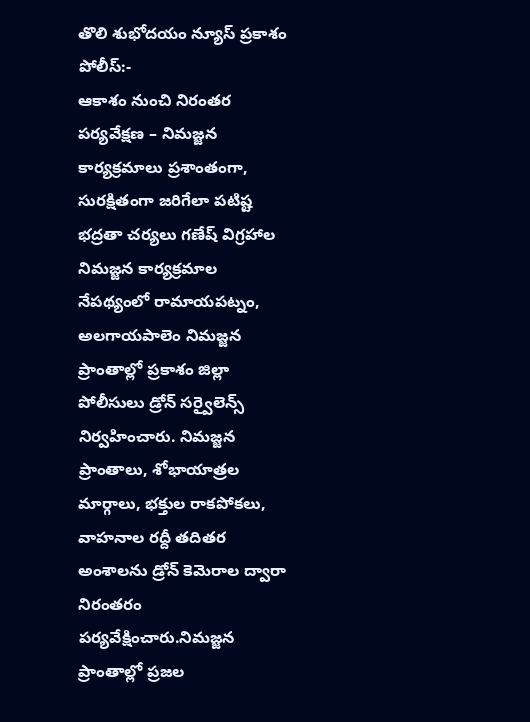తొలి శుభోదయం న్యూస్ ప్రకాశం పోలీస్:-
ఆకాశం నుంచి నిరంతర పర్యవేక్షణ – నిమజ్జన కార్యక్రమాలు ప్రశాంతంగా, సురక్షితంగా జరిగేలా పటిష్ట భద్రతా చర్యలు గణేష్ విగ్రహాల నిమజ్జన కార్యక్రమాల నేపథ్యంలో రామాయపట్నం, అలగాయపాలెం నిమజ్జన ప్రాంతాల్లో ప్రకాశం జిల్లా పోలీసులు డ్రోన్ సర్వైలెన్స్ నిర్వహించారు. నిమజ్జన ప్రాంతాలు, శోభాయాత్రల మార్గాలు, భక్తుల రాకపోకలు, వాహనాల రద్దీ తదితర అంశాలను డ్రోన్ కెమెరాల ద్వారా నిరంతరం పర్యవేక్షించారు.నిమజ్జన ప్రాంతాల్లో ప్రజల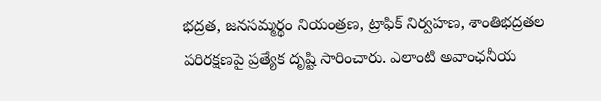భద్రత, జనసమ్మర్థం నియంత్రణ, ట్రాఫిక్ నిర్వహణ, శాంతిభద్రతల పరిరక్షణపై ప్రత్యేక దృష్టి సారించారు. ఎలాంటి అవాంఛనీయ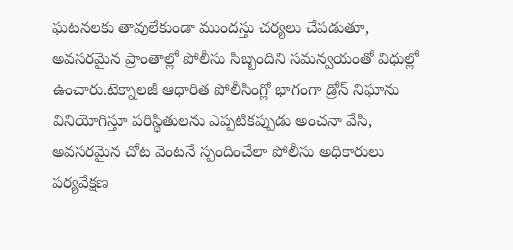ఘటనలకు తావులేకుండా ముందస్తు చర్యలు చేపడుతూ, అవసరమైన ప్రాంతాల్లో పోలీసు సిబ్బందిని సమన్వయంతో విధుల్లో ఉంచారు.టెక్నాలజీ ఆధారిత పోలీసింగ్లో భాగంగా డ్రోన్ నిఘాను వినియోగిస్తూ పరిస్థితులను ఎప్పటికప్పుడు అంచనా వేసి, అవసరమైన చోట వెంటనే స్పందించేలా పోలీసు అధికారులు పర్యవేక్షణ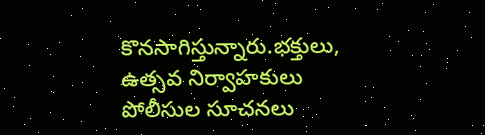కొనసాగిస్తున్నారు.భక్తులు, ఉత్సవ నిర్వాహకులు పోలీసుల సూచనలు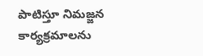పాటిస్తూ నిమజ్జన కార్యక్రమాలను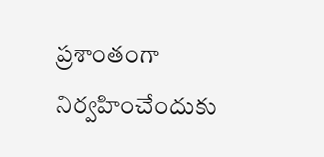ప్రశాంతంగా నిర్వహించేందుకు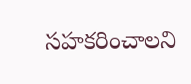సహకరించాలని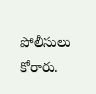పోలీసులు కోరారు.